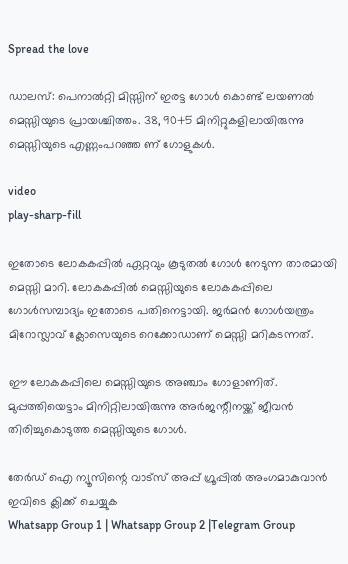Spread the love

ഡാലസ്: പെനാൽറ്റി മിസ്സിന് ഇരട്ട ഗോൾ കൊണ്ട് ലയണൽ മെസ്സിയുടെ പ്രായശ്ചിത്തം. 38, 90+5 മിനിറ്റുകളിലായിരുന്നു മെസ്സിയുടെ എണ്ണംപറഞ്ഞ ണ് ഗോളുകൾ.

video
play-sharp-fill

ഇതോടെ ലോകകപ്പിൽ ഏറ്റവും കൂടുതൽ ഗോൾ നേടുന്ന താരമായി മെസ്സി മാറി. ലോകകപ്പിൽ മെസ്സിയുടെ ലോകകപ്പിലെ ഗോൾസമ്പാദ്യം ഇതോടെ പതിനെട്ടായി. ജർമൻ ഗോൾയന്ത്രം മിറോസ്ലാവ് ക്ലോസെയുടെ റെക്കോഡാണ് മെസ്സി മറികടന്നത്.

ഈ ലോകകപ്പിലെ മെസ്സിയുടെ അഞ്ചാം ഗോളാണിത്. മുപ്പത്തിയെട്ടാം മിനിറ്റിലായിരുന്നു അർജന്റീനയ്ക്ക് ജീവൻ തിരിച്ചുകൊടുത്ത മെസ്സിയുടെ ഗോൾ.

തേർഡ് ഐ ന്യൂസിന്റെ വാട്സ് അപ്പ് ഗ്രൂപ്പിൽ അംഗമാകുവാൻ ഇവിടെ ക്ലിക്ക് ചെയ്യുക
Whatsapp Group 1 | Whatsapp Group 2 |Telegram Group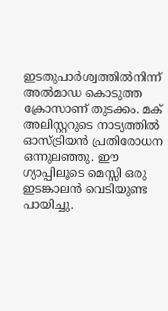ഇടതുപാർശ്വത്തിൽനിന്ന് അൽമാഡ കൊടുത്ത ക്രോസാണ് തുടക്കം. മക് അലിസ്റ്ററുടെ നാട്യത്തിൽ ഓസ്ട്രിയൻ പ്രതിരോധന ഒന്നുലഞ്ഞു. ഈ ഗ്യാപ്പിലൂടെ മെസ്സി ഒരു ഇടങ്കാലൻ വെടിയുണ്ട പായിച്ചു.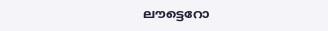ലൗട്ടെറോ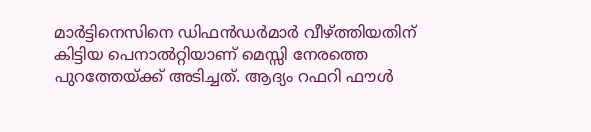മാർട്ടിനെസിനെ ഡിഫൻഡർമാർ വീഴ്ത്തിയതിന് കിട്ടിയ പെനാൽറ്റിയാണ് മെസ്സി നേരത്തെ പുറത്തേയ്ക്ക് അടിച്ചത്. ആദ്യം റഫറി ഫൗൾ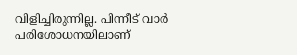വിളിച്ചിരുന്നില്ല. പിന്നീട് വാർ പരിശോധനയിലാണ്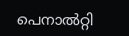പെനാൽറ്റി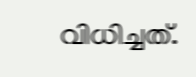വിധിച്ചത്.